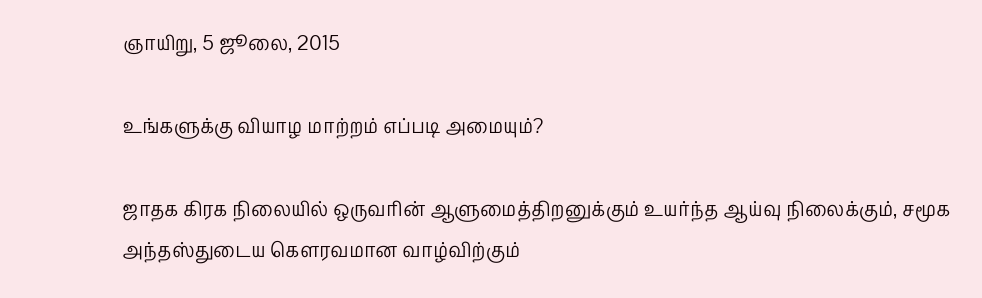ஞாயிறு, 5 ஜூலை, 2015

உங்களுக்கு வியாழ மாற்றம் எப்படி அமையும்?

ஜாதக கிரக நிலையில் ஒருவரின் ஆளுமைத்திறனுக்கும் உயர்ந்த ஆய்வு நிலைக்கும், சமூக அந்தஸ்துடைய கெளரவமான வாழ்விற்கும்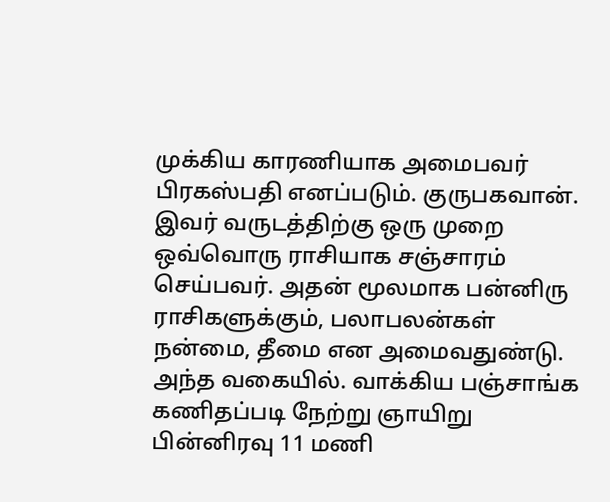முக்கிய காரணியாக அமைபவர் பிரகஸ்பதி எனப்படும். குருபகவான். இவர் வருடத்திற்கு ஒரு முறை ஒவ்வொரு ராசியாக சஞ்சாரம் செய்பவர். அதன் மூலமாக பன்னிரு ராசிகளுக்கும், பலாபலன்கள் நன்மை, தீமை என அமைவதுண்டு. அந்த வகையில். வாக்கிய பஞ்சாங்க கணிதப்படி நேற்று ஞாயிறு பின்னிரவு 11 மணி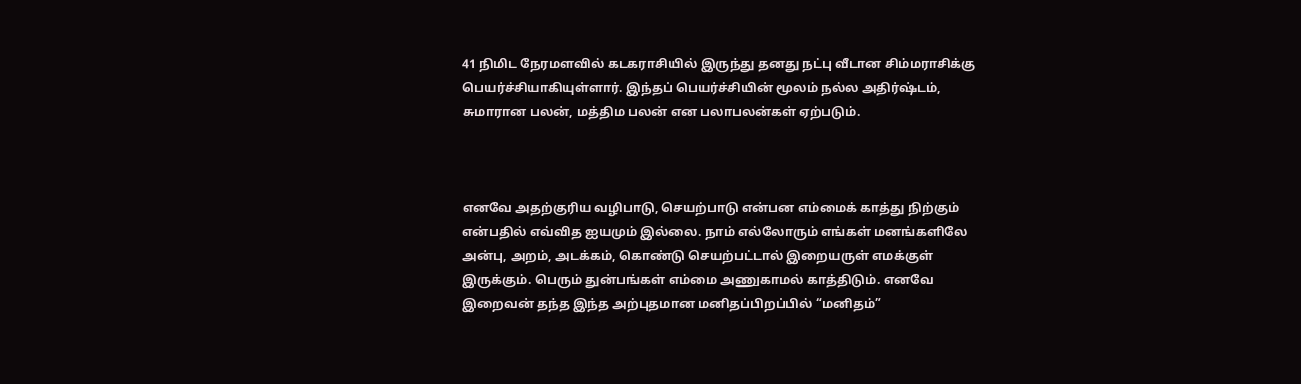41 நிமிட நேரமளவில் கடகராசியில் இருந்து தனது நட்பு வீடான சிம்மராசிக்கு பெயர்ச்சியாகியுள்ளார். இந்தப் பெயர்ச்சியின் மூலம் நல்ல அதிர்ஷ்டம், சுமாரான பலன், மத்திம பலன் என பலாபலன்கள் ஏற்படும்.



எனவே அதற்குரிய வழிபாடு, செயற்பாடு என்பன எம்மைக் காத்து நிற்கும் என்பதில் எவ்வித ஐயமும் இல்லை. நாம் எல்லோரும் எங்கள் மனங்களிலே அன்பு, அறம், அடக்கம், கொண்டு செயற்பட்டால் இறையருள் எமக்குள் இருக்கும். பெரும் துன்பங்கள் எம்மை அணுகாமல் காத்திடும். எனவே இறைவன் தந்த இந்த அற்புதமான மனிதப்பிறப்பில் “மனிதம்”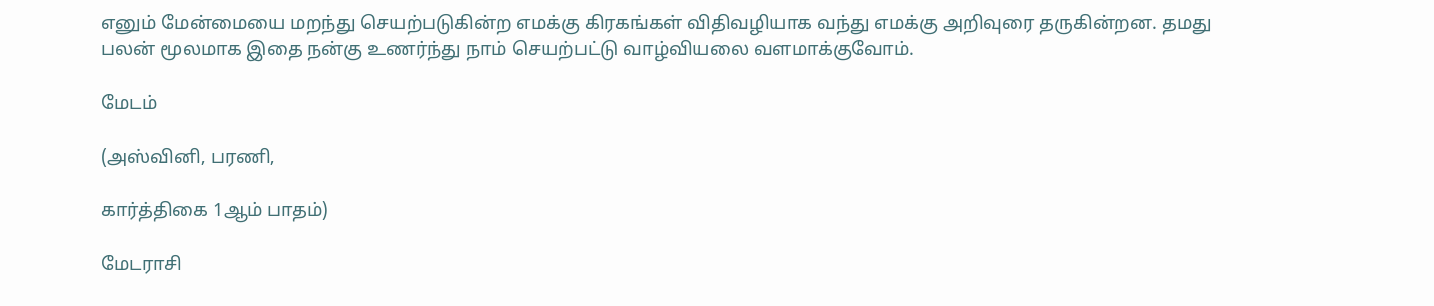எனும் மேன்மையை மறந்து செயற்படுகின்ற எமக்கு கிரகங்கள் விதிவழியாக வந்து எமக்கு அறிவுரை தருகின்றன. தமது பலன் மூலமாக இதை நன்கு உணர்ந்து நாம் செயற்பட்டு வாழ்வியலை வளமாக்குவோம்.

மேடம்

(அஸ்வினி, பரணி,

கார்த்திகை 1ஆம் பாதம்)

மேடராசி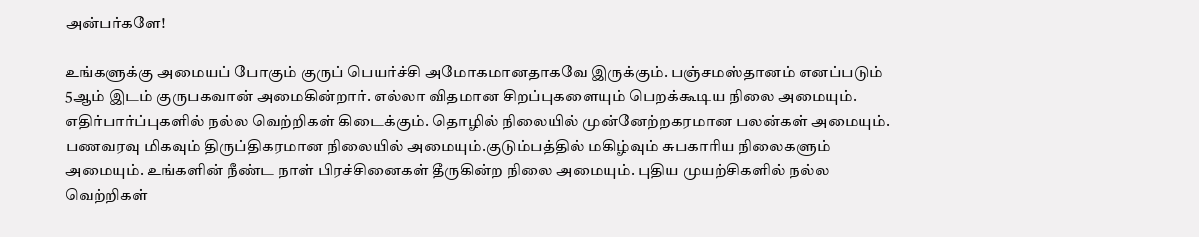அன்பர்களே!

உங்களுக்கு அமையப் போகும் குருப் பெயர்ச்சி அமோகமானதாகவே இருக்கும். பஞ்சமஸ்தானம் எனப்படும் 5ஆம் இடம் குருபகவான் அமைகின்றார். எல்லா விதமான சிறப்புகளையும் பெறக்கூடிய நிலை அமையும். எதிர்பார்ப்புகளில் நல்ல வெற்றிகள் கிடைக்கும். தொழில் நிலையில் முன்னேற்றகரமான பலன்கள் அமையும். பணவரவு மிகவும் திருப்திகரமான நிலையில் அமையும்.குடும்பத்தில் மகிழ்வும் சுபகாரிய நிலைகளும் அமையும். உங்களின் நீண்ட நாள் பிரச்சினைகள் தீருகின்ற நிலை அமையும். புதிய முயற்சிகளில் நல்ல வெற்றிகள்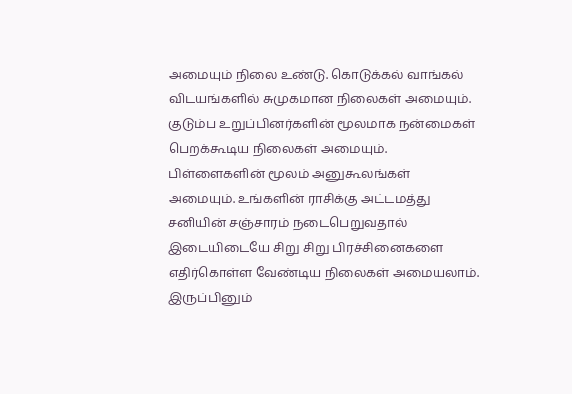அமையும் நிலை உண்டு. கொடுக்கல் வாங்கல் விடயங்களில் சுமுகமான நிலைகள் அமையும். குடும்ப உறுப்பினர்களின் மூலமாக நன்மைகள் பெறக்கூடிய நிலைகள் அமையும். பிள்ளைகளின் மூலம் அனுகூலங்கள் அமையும். உங்களின் ராசிக்கு அட்டமத்து சனியின் சஞ்சாரம் நடைபெறுவதால் இடையிடையே சிறு சிறு பிரச்சினைகளை எதிர்கொள்ள வேண்டிய நிலைகள் அமையலாம். இருப்பினும்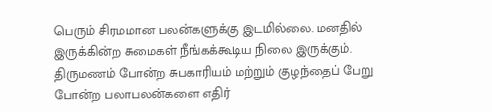பெரும் சிரமமான பலன்களுக்கு இடமில்லை. மனதில் இருக்கின்ற சுமைகள் நீங்கக்கூடிய நிலை இருக்கும். திருமணம் போன்ற சுபகாரியம் மற்றும் குழந்தைப் பேறு போன்ற பலாபலன்களை எதிர்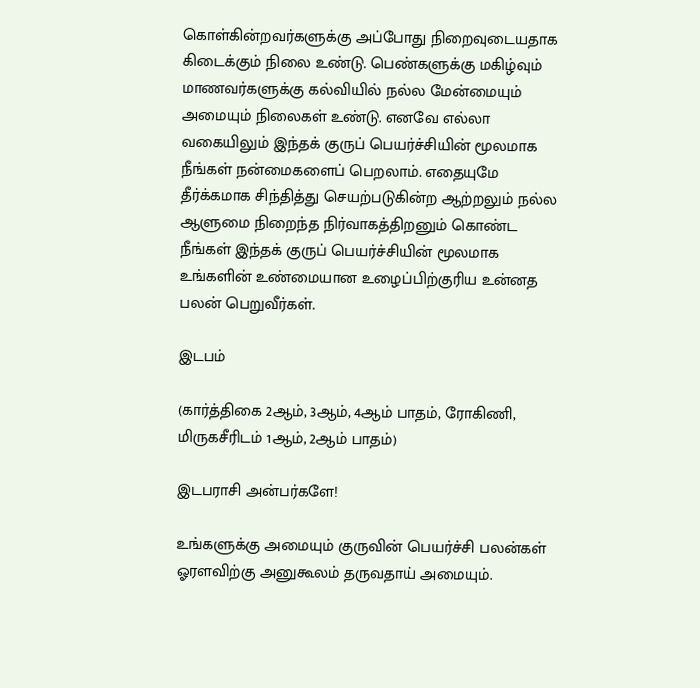கொள்கின்றவர்களுக்கு அப்போது நிறைவுடையதாக கிடைக்கும் நிலை உண்டு. பெண்களுக்கு மகிழ்வும் மாணவர்களுக்கு கல்வியில் நல்ல மேன்மையும் அமையும் நிலைகள் உண்டு. எனவே எல்லா வகையிலும் இந்தக் குருப் பெயர்ச்சியின் மூலமாக நீங்கள் நன்மைகளைப் பெறலாம். எதையுமே தீர்க்கமாக சிந்தித்து செயற்படுகின்ற ஆற்றலும் நல்ல ஆளுமை நிறைந்த நிர்வாகத்திறனும் கொண்ட நீங்கள் இந்தக் குருப் பெயர்ச்சியின் மூலமாக உங்களின் உண்மையான உழைப்பிற்குரிய உன்னத பலன் பெறுவீர்கள்.

இடபம்

(கார்த்திகை 2ஆம், 3ஆம், 4ஆம் பாதம், ரோகிணி, மிருகசீரிடம் 1ஆம், 2ஆம் பாதம்)

இடபராசி அன்பர்களே!

உங்களுக்கு அமையும் குருவின் பெயர்ச்சி பலன்கள் ஓரளவிற்கு அனுகூலம் தருவதாய் அமையும்.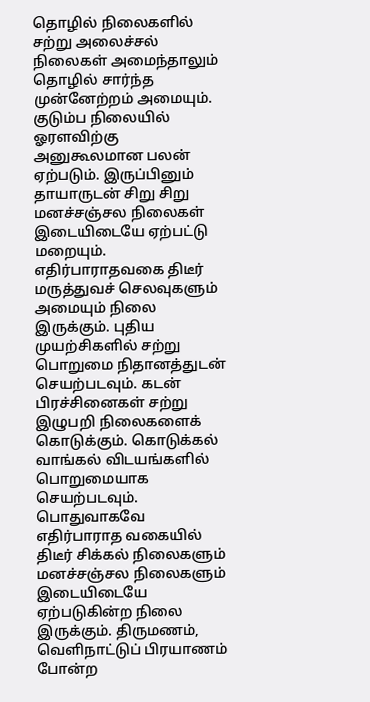தொழில் நிலைகளில் சற்று அலைச்சல் நிலைகள் அமைந்தாலும் தொழில் சார்ந்த முன்னேற்றம் அமையும். குடும்ப நிலையில் ஓரளவிற்கு அனுகூலமான பலன் ஏற்படும். இருப்பினும் தாயாருடன் சிறு சிறு மனச்சஞ்சல நிலைகள் இடையிடையே ஏற்பட்டு மறையும். எதிர்பாராதவகை திடீர் மருத்துவச் செலவுகளும் அமையும் நிலை இருக்கும். புதிய முயற்சிகளில் சற்று பொறுமை நிதானத்துடன் செயற்படவும். கடன் பிரச்சினைகள் சற்று இழுபறி நிலைகளைக் கொடுக்கும். கொடுக்கல் வாங்கல் விடயங்களில் பொறுமையாக செயற்படவும். பொதுவாகவே எதிர்பாராத வகையில் திடீர் சிக்கல் நிலைகளும் மனச்சஞ்சல நிலைகளும் இடையிடையே ஏற்படுகின்ற நிலை இருக்கும். திருமணம், வெளிநாட்டுப் பிரயாணம் போன்ற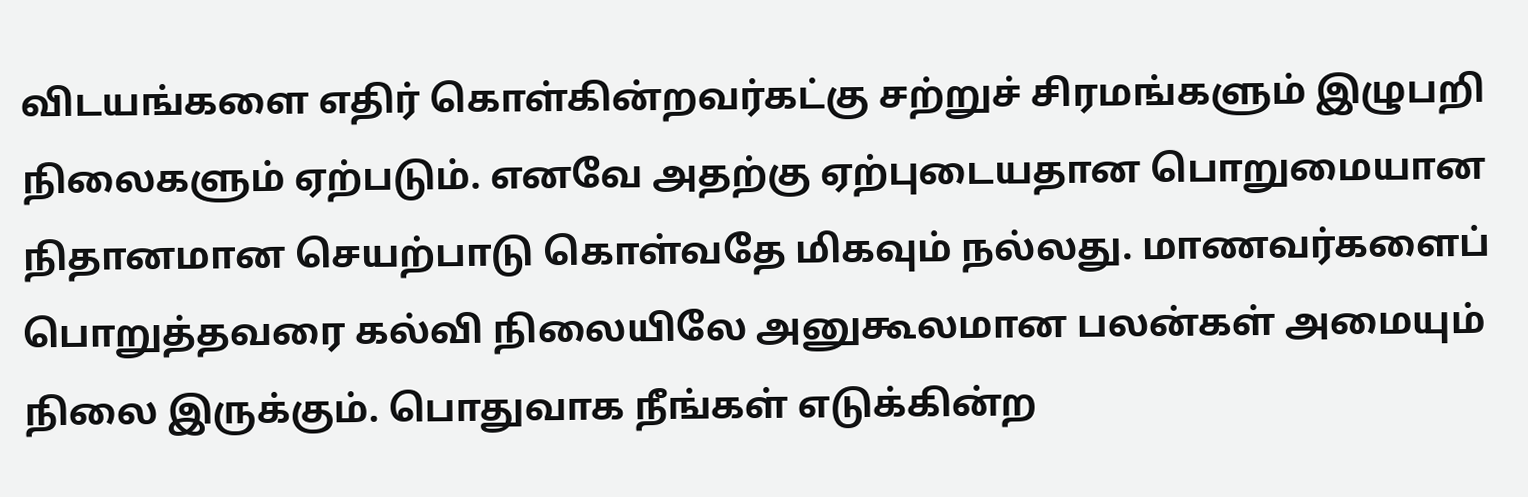விடயங்களை எதிர் கொள்கின்றவர்கட்கு சற்றுச் சிரமங்களும் இழுபறி நிலைகளும் ஏற்படும். எனவே அதற்கு ஏற்புடையதான பொறுமையான நிதானமான செயற்பாடு கொள்வதே மிகவும் நல்லது. மாணவர்களைப் பொறுத்தவரை கல்வி நிலையிலே அனுகூலமான பலன்கள் அமையும் நிலை இருக்கும். பொதுவாக நீங்கள் எடுக்கின்ற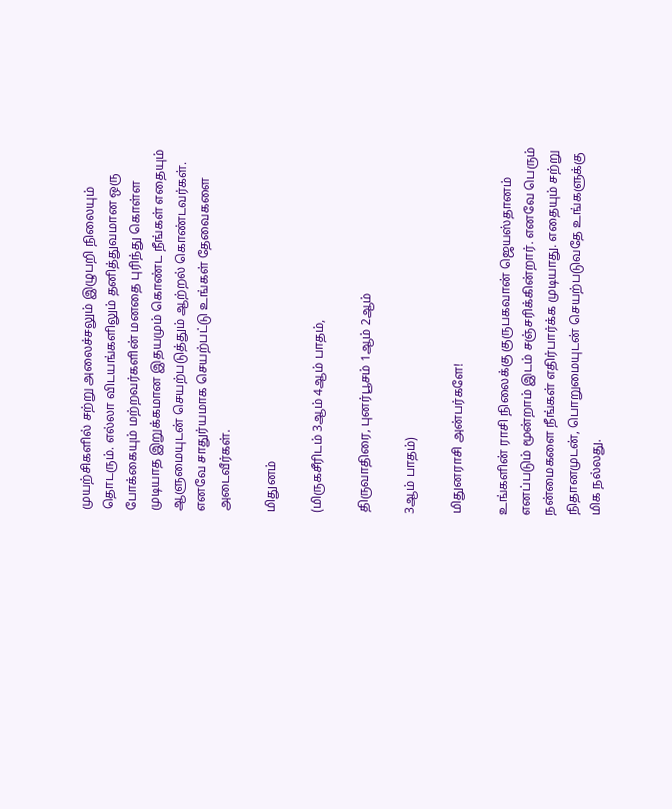முயற்சிகளில் சற்று அலைச்சலும் இழுபறி நிலையும் தொடரும். எல்லா விடயங்களிலும் தனித்துவமான ஒரு போக்கையும் மற்றவர்களின் மனதை புரிந்து கொள்ள முடியாத இறுக்கமான இதயமும் கொண்ட நீங்கள் எதையும் ஆளுமையுடன் செயற்படுத்தும் ஆற்றல் கொண்டவர்கள். எனவே சாதுர்யமாக செயற்பட்டு உங்கள் தேவைகளை அடைவீர்கள்.

மிதுனம்

(மிருகசீரிடம் 3ஆம் 4ஆம் பாதம்,

திருவாதிரை, புனர்பூசம் 1ஆம் 2ஆம்

3ஆம் பாதம்)

மிதுனராசி அன்பர்களே!

உங்களின் ராசி நிலைக்கு குருபகவான் ஜெயஸ்தானம் எனப்படும் மூன்றாம் இடம் சஞ்சரிக்கின்றார். எனவே பெரும் நன்மைகளை நீங்கள் எதிர்பார்க்க முடியாது. எதையும் சற்று நிதானமுடன், பொறுமையுடன் செயற்படுவதே உங்களுக்கு மிக நல்லது.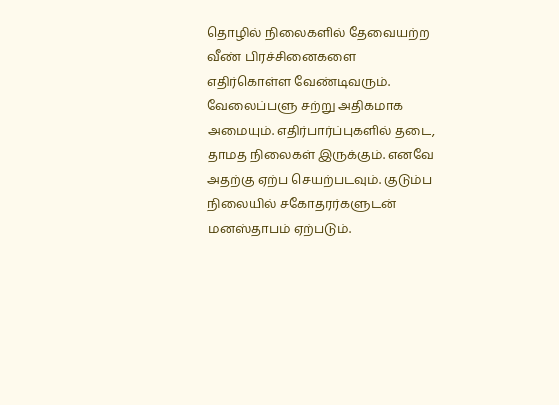தொழில் நிலைகளில் தேவையற்ற வீண் பிரச்சினைகளை எதிர்கொள்ள வேண்டிவரும். வேலைப்பளு சற்று அதிகமாக அமையும். எதிர்பார்ப்புகளில் தடை, தாமத நிலைகள் இருக்கும். எனவே அதற்கு ஏற்ப செயற்படவும். குடும்ப நிலையில் சகோதரர்களுடன் மனஸ்தாபம் ஏற்படும்.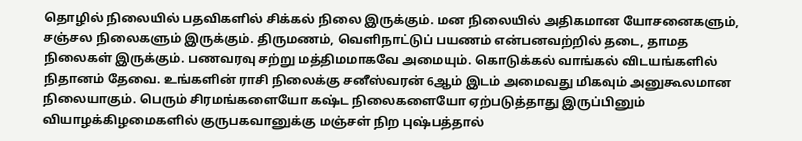தொழில் நிலையில் பதவிகளில் சிக்கல் நிலை இருக்கும். மன நிலையில் அதிகமான யோசனைகளும், சஞ்சல நிலைகளும் இருக்கும். திருமணம், வெளிநாட்டுப் பயணம் என்பனவற்றில் தடை, தாமத நிலைகள் இருக்கும். பணவரவு சற்று மத்திமமாகவே அமையும். கொடுக்கல் வாங்கல் விடயங்களில் நிதானம் தேவை. உங்களின் ராசி நிலைக்கு சனீஸ்வரன் 6ஆம் இடம் அமைவது மிகவும் அனுகூலமான நிலையாகும். பெரும் சிரமங்களையோ கஷ்ட நிலைகளையோ ஏற்படுத்தாது இருப்பினும் வியாழக்கிழமைகளில் குருபகவானுக்கு மஞ்சள் நிற புஷ்பத்தால்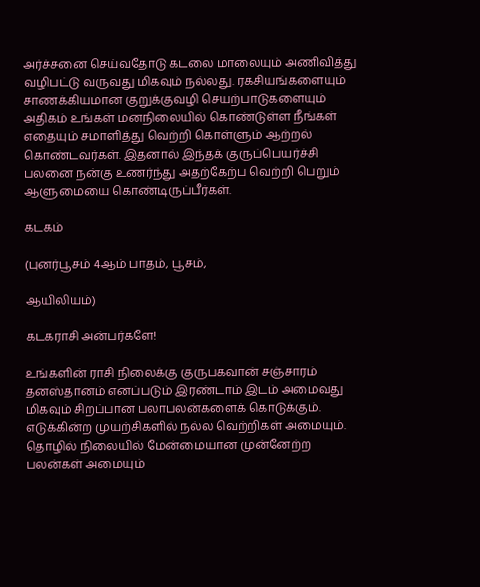அர்ச்சனை செய்வதோடு கடலை மாலையும் அணிவித்து வழிபட்டு வருவது மிகவும் நல்லது. ரகசியங்களையும் சாணக்கியமான குறுக்குவழி செயற்பாடுகளையும் அதிகம் உங்கள் மனநிலையில் கொண்டுள்ள நீங்கள் எதையும் சமாளித்து வெற்றி கொள்ளும் ஆற்றல் கொண்டவர்கள். இதனால் இந்தக் குருப்பெயர்ச்சி பலனை நன்கு உணர்ந்து அதற்கேற்ப வெற்றி பெறும் ஆளுமையை கொண்டிருப்பீர்கள்.

கடகம்

(புனர்பூசம் 4ஆம் பாதம், பூசம்,

ஆயிலியம்)

கடகராசி அன்பர்களே!

உங்களின் ராசி நிலைக்கு குருபகவான் சஞ்சாரம் தனஸ்தானம் எனப்படும் இரண்டாம் இடம் அமைவது மிகவும் சிறப்பான பலாபலன்களைக் கொடுக்கும். எடுக்கின்ற முயற்சிகளில் நல்ல வெற்றிகள் அமையும். தொழில் நிலையில் மேன்மையான முன்னேற்ற பலன்கள் அமையும்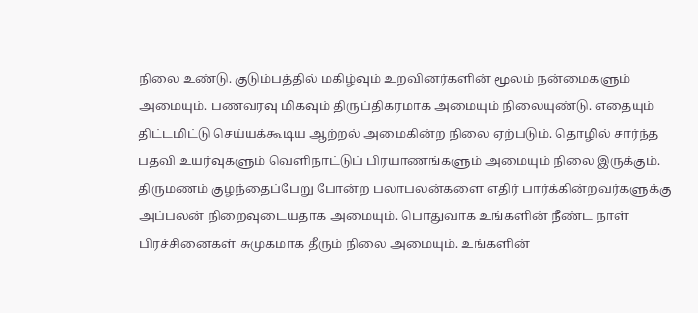நிலை உண்டு. குடும்பத்தில் மகிழ்வும் உறவினர்களின் மூலம் நன்மைகளும் அமையும். பணவரவு மிகவும் திருப்திகரமாக அமையும் நிலையுண்டு. எதையும் திட்டமிட்டு செய்யக்கூடிய ஆற்றல் அமைகின்ற நிலை ஏற்படும். தொழில் சார்ந்த பதவி உயர்வுகளும் வெளிநாட்டுப் பிரயாணங்களும் அமையும் நிலை இருக்கும். திருமணம் குழந்தைப்பேறு போன்ற பலாபலன்களை எதிர் பார்க்கின்றவர்களுக்கு அப்பலன் நிறைவுடையதாக அமையும். பொதுவாக உங்களின் நீண்ட நாள் பிரச்சினைகள் சுமுகமாக தீரும் நிலை அமையும். உங்களின்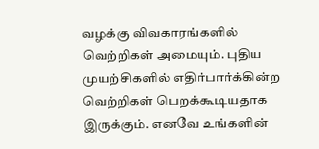வழக்கு விவகாரங்களில் வெற்றிகள் அமையும். புதிய முயற்சிகளில் எதிர்பார்க்கின்ற வெற்றிகள் பெறக்கூடியதாக இருக்கும். எனவே உங்களின்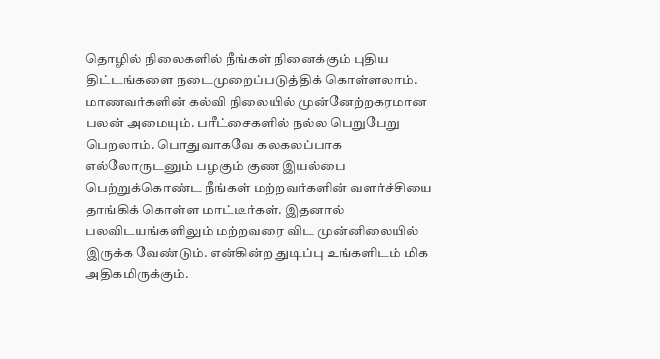தொழில் நிலைகளில் நீங்கள் நினைக்கும் புதிய திட்டங்களை நடைமுறைப்படுத்திக் கொள்ளலாம். மாணவர்களின் கல்வி நிலையில் முன்னேற்றகரமான பலன் அமையும். பரீட்சைகளில் நல்ல பெறுபேறு பெறலாம். பொதுவாகவே கலகலப்பாக எல்லோருடனும் பழகும் குண இயல்பை பெற்றுக்கொண்ட நீங்கள் மற்றவர்களின் வளர்ச்சியை தாங்கிக் கொள்ள மாட்டீர்கள். இதனால் பலவிடயங்களிலும் மற்றவரை விட முன்னிலையில் இருக்க வேண்டும். என்கின்ற துடிப்பு உங்களிடம் மிக அதிகமிருக்கும்.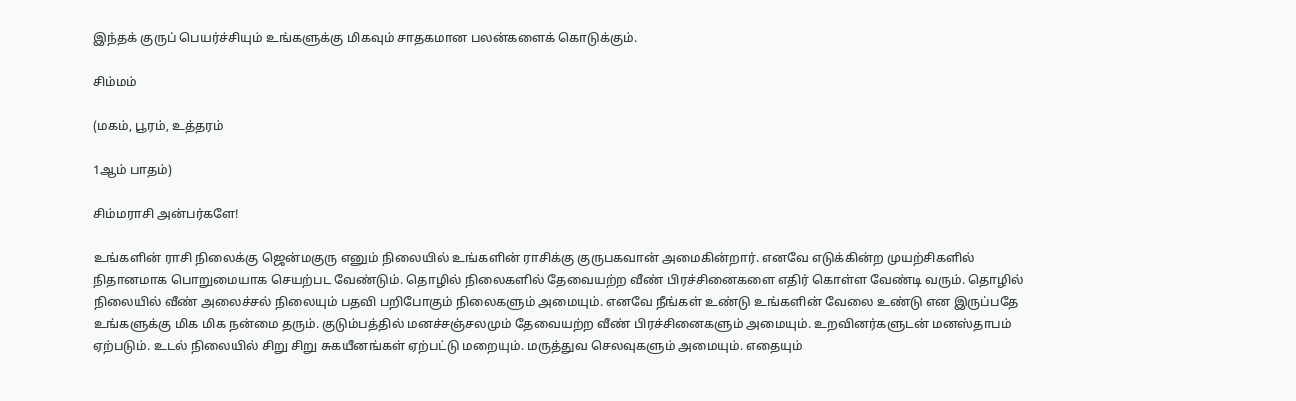இந்தக் குருப் பெயர்ச்சியும் உங்களுக்கு மிகவும் சாதகமான பலன்களைக் கொடுக்கும்.

சிம்மம்

(மகம், பூரம், உத்தரம்

1ஆம் பாதம்)

சிம்மராசி அன்பர்களே!

உங்களின் ராசி நிலைக்கு ஜென்மகுரு எனும் நிலையில் உங்களின் ராசிக்கு குருபகவான் அமைகின்றார். எனவே எடுக்கின்ற முயற்சிகளில் நிதானமாக பொறுமையாக செயற்பட வேண்டும். தொழில் நிலைகளில் தேவையற்ற வீண் பிரச்சினைகளை எதிர் கொள்ள வேண்டி வரும். தொழில் நிலையில் வீண் அலைச்சல் நிலையும் பதவி பறிபோகும் நிலைகளும் அமையும். எனவே நீங்கள் உண்டு உங்களின் வேலை உண்டு என இருப்பதே உங்களுக்கு மிக மிக நன்மை தரும். குடும்பத்தில் மனச்சஞ்சலமும் தேவையற்ற வீண் பிரச்சினைகளும் அமையும். உறவினர்களுடன் மனஸ்தாபம் ஏற்படும். உடல் நிலையில் சிறு சிறு சுகயீனங்கள் ஏற்பட்டு மறையும். மருத்துவ செலவுகளும் அமையும். எதையும்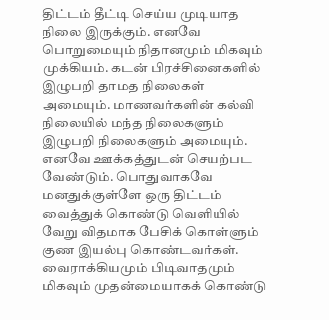திட்டம் தீட்டி செய்ய முடியாத நிலை இருக்கும். எனவே பொறுமையும் நிதானமும் மிகவும் முக்கியம். கடன் பிரச்சினைகளில் இழுபறி தாமத நிலைகள் அமையும். மாணவர்களின் கல்வி நிலையில் மந்த நிலைகளும் இழுபறி நிலைகளும் அமையும். எனவே ஊக்கத்துடன் செயற்பட வேண்டும். பொதுவாகவே மனதுக்குள்ளே ஒரு திட்டம் வைத்துக் கொண்டு வெளியில் வேறு விதமாக பேசிக் கொள்ளும் குண இயல்பு கொண்டவர்கள். வைராக்கியமும் பிடிவாதமும் மிகவும் முதன்மையாகக் கொண்டு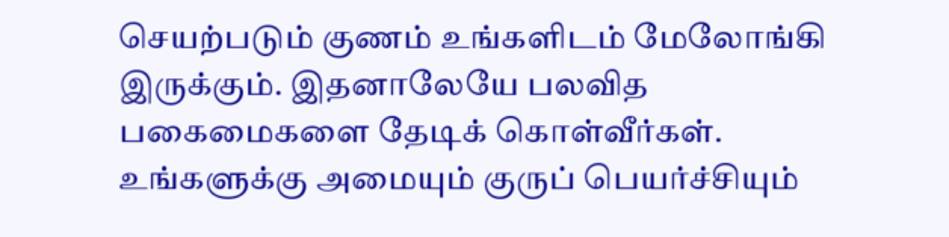செயற்படும் குணம் உங்களிடம் மேலோங்கி இருக்கும். இதனாலேயே பலவித பகைமைகளை தேடிக் கொள்வீர்கள். உங்களுக்கு அமையும் குருப் பெயர்ச்சியும்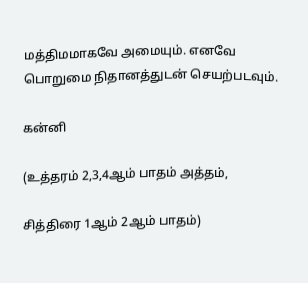மத்திமமாகவே அமையும். எனவே பொறுமை நிதானத்துடன் செயற்படவும்.

கன்னி

(உத்தரம் 2,3,4ஆம் பாதம் அத்தம்,

சித்திரை 1ஆம் 2ஆம் பாதம்)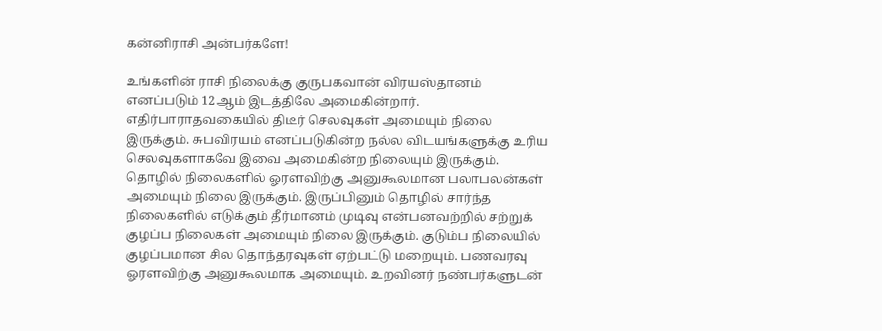கன்னிராசி அன்பர்களே!

உங்களின் ராசி நிலைக்கு குருபகவான் விரயஸ்தானம் எனப்படும் 12ஆம் இடத்திலே அமைகின்றார். எதிர்பாராதவகையில் திடீர் செலவுகள் அமையும் நிலை இருக்கும். சுபவிரயம் எனப்படுகின்ற நல்ல விடயங்களுக்கு உரிய செலவுகளாகவே இவை அமைகின்ற நிலையும் இருக்கும். தொழில் நிலைகளில் ஓரளவிற்கு அனுகூலமான பலாபலன்கள் அமையும் நிலை இருக்கும். இருப்பினும் தொழில் சார்ந்த நிலைகளில் எடுக்கும் தீர்மானம் முடிவு என்பனவற்றில் சற்றுக் குழப்ப நிலைகள் அமையும் நிலை இருக்கும். குடும்ப நிலையில் குழப்பமான சில தொந்தரவுகள் ஏற்பட்டு மறையும். பணவரவு ஓரளவிற்கு அனுகூலமாக அமையும். உறவினர் நண்பர்களுடன்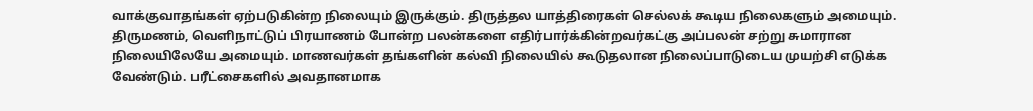வாக்குவாதங்கள் ஏற்படுகின்ற நிலையும் இருக்கும். திருத்தல யாத்திரைகள் செல்லக் கூடிய நிலைகளும் அமையும். திருமணம், வெளிநாட்டுப் பிரயாணம் போன்ற பலன்களை எதிர்பார்க்கின்றவர்கட்கு அப்பலன் சற்று சுமாரான நிலையிலேயே அமையும். மாணவர்கள் தங்களின் கல்வி நிலையில் கூடுதலான நிலைப்பாடுடைய முயற்சி எடுக்க வேண்டும். பரீட்சைகளில் அவதானமாக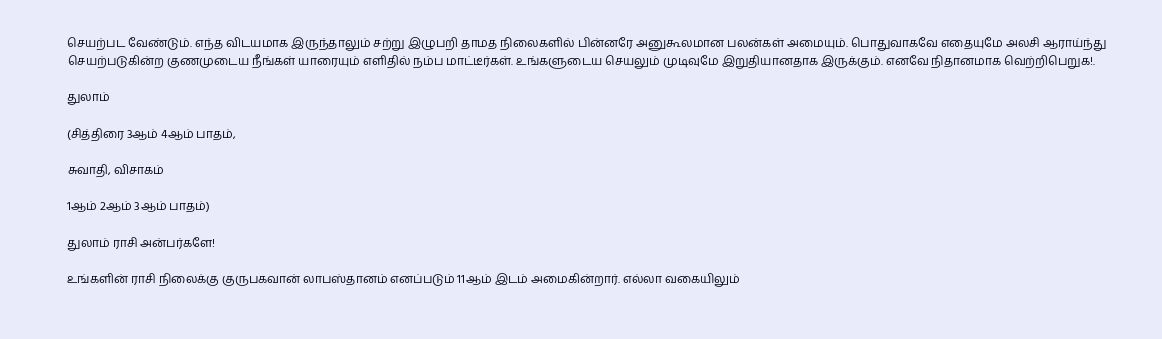செயற்பட வேண்டும். எந்த விடயமாக இருந்தாலும் சற்று இழுபறி தாமத நிலைகளில் பின்னரே அனுகூலமான பலன்கள் அமையும். பொதுவாகவே எதையுமே அலசி ஆராய்ந்து செயற்படுகின்ற குணமுடைய நீங்கள் யாரையும் எளிதில் நம்ப மாட்டீர்கள். உங்களுடைய செயலும் முடிவுமே இறுதியானதாக இருக்கும். எனவே நிதானமாக வெற்றிபெறுக!.

துலாம்

(சித்திரை 3ஆம் 4ஆம் பாதம்,

சுவாதி, விசாகம்

1ஆம் 2ஆம் 3ஆம் பாதம்)

துலாம் ராசி அன்பர்களே!

உங்களின் ராசி நிலைக்கு குருபகவான் லாபஸ்தானம் எனப்படும் 11ஆம் இடம் அமைகின்றார். எல்லா வகையிலும்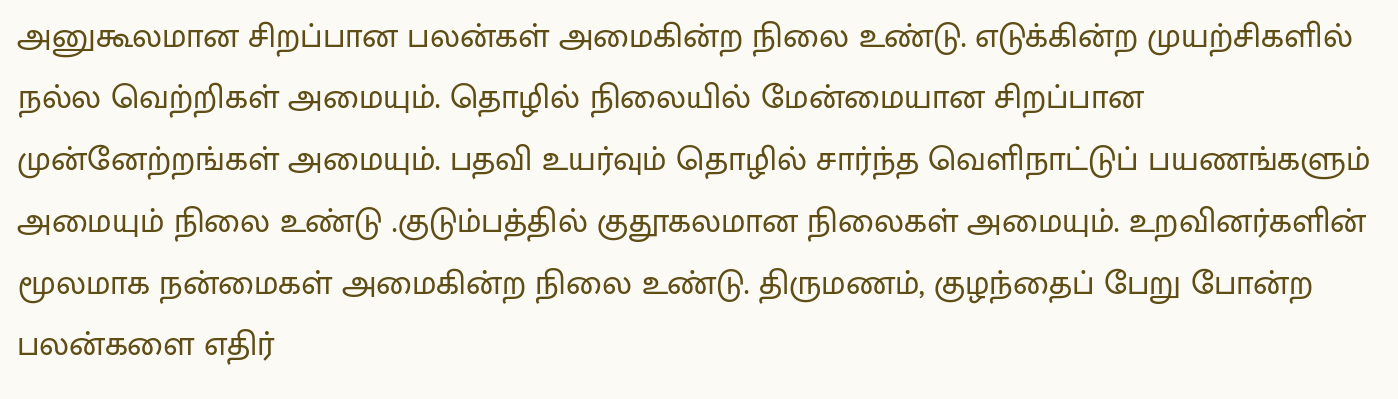அனுகூலமான சிறப்பான பலன்கள் அமைகின்ற நிலை உண்டு. எடுக்கின்ற முயற்சிகளில் நல்ல வெற்றிகள் அமையும். தொழில் நிலையில் மேன்மையான சிறப்பான முன்னேற்றங்கள் அமையும். பதவி உயர்வும் தொழில் சார்ந்த வெளிநாட்டுப் பயணங்களும் அமையும் நிலை உண்டு .குடும்பத்தில் குதூகலமான நிலைகள் அமையும். உறவினர்களின் மூலமாக நன்மைகள் அமைகின்ற நிலை உண்டு. திருமணம், குழந்தைப் பேறு போன்ற பலன்களை எதிர்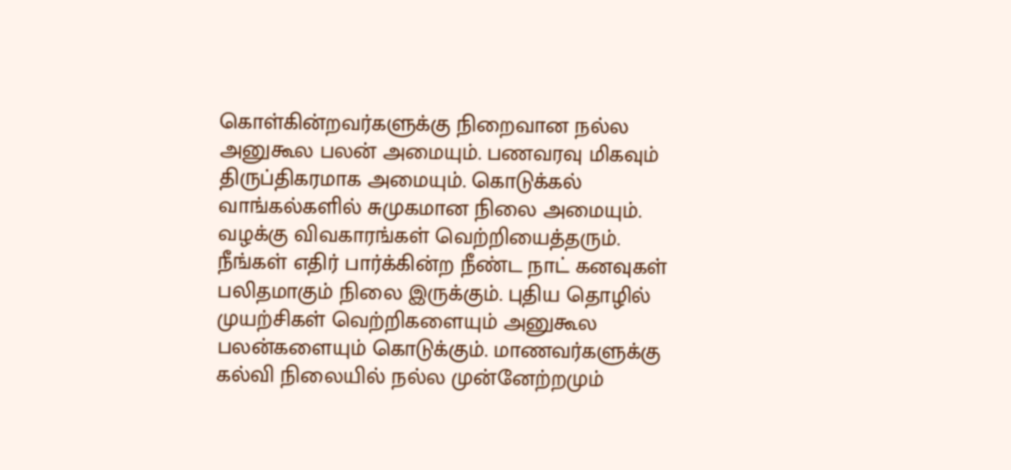கொள்கின்றவர்களுக்கு நிறைவான நல்ல அனுகூல பலன் அமையும். பணவரவு மிகவும் திருப்திகரமாக அமையும். கொடுக்கல் வாங்கல்களில் சுமுகமான நிலை அமையும். வழக்கு விவகாரங்கள் வெற்றியைத்தரும். நீங்கள் எதிர் பார்க்கின்ற நீண்ட நாட் கனவுகள் பலிதமாகும் நிலை இருக்கும். புதிய தொழில் முயற்சிகள் வெற்றிகளையும் அனுகூல பலன்களையும் கொடுக்கும். மாணவர்களுக்கு கல்வி நிலையில் நல்ல முன்னேற்றமும்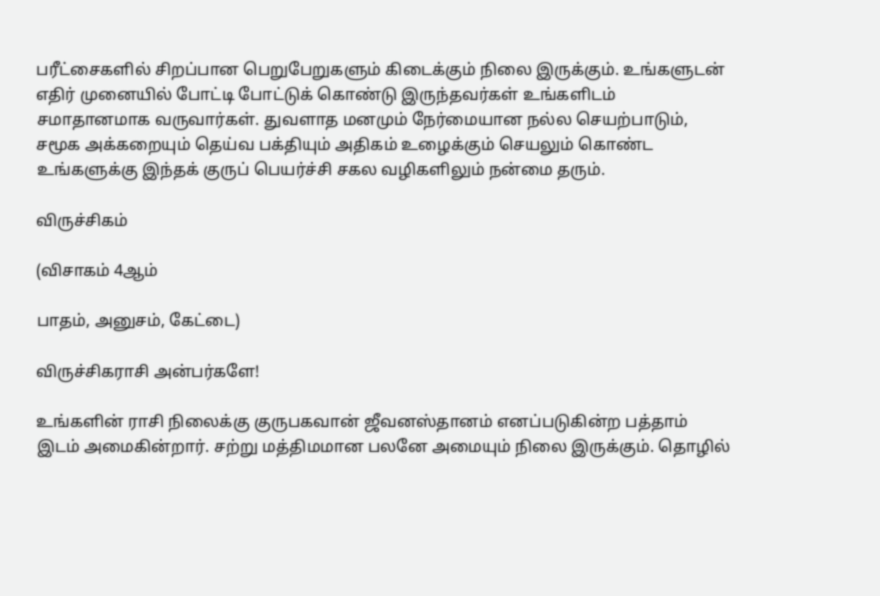பரீட்சைகளில் சிறப்பான பெறுபேறுகளும் கிடைக்கும் நிலை இருக்கும். உங்களுடன் எதிர் முனையில் போட்டி போட்டுக் கொண்டு இருந்தவர்கள் உங்களிடம் சமாதானமாக வருவார்கள். துவளாத மனமும் நேர்மையான நல்ல செயற்பாடும், சமூக அக்கறையும் தெய்வ பக்தியும் அதிகம் உழைக்கும் செயலும் கொண்ட உங்களுக்கு இந்தக் குருப் பெயர்ச்சி சகல வழிகளிலும் நன்மை தரும்.

விருச்சிகம்

(விசாகம் 4ஆம்

பாதம், அனுசம், கேட்டை)

விருச்சிகராசி அன்பர்களே!

உங்களின் ராசி நிலைக்கு குருபகவான் ஜீவனஸ்தானம் எனப்படுகின்ற பத்தாம் இடம் அமைகின்றார். சற்று மத்திமமான பலனே அமையும் நிலை இருக்கும். தொழில்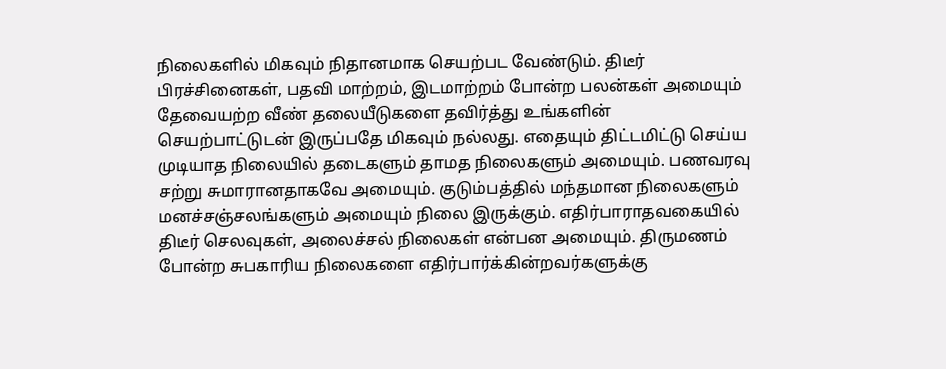நிலைகளில் மிகவும் நிதானமாக செயற்பட வேண்டும். திடீர் பிரச்சினைகள், பதவி மாற்றம், இடமாற்றம் போன்ற பலன்கள் அமையும் தேவையற்ற வீண் தலையீடுகளை தவிர்த்து உங்களின் செயற்பாட்டுடன் இருப்பதே மிகவும் நல்லது. எதையும் திட்டமிட்டு செய்ய முடியாத நிலையில் தடைகளும் தாமத நிலைகளும் அமையும். பணவரவு சற்று சுமாரானதாகவே அமையும். குடும்பத்தில் மந்தமான நிலைகளும் மனச்சஞ்சலங்களும் அமையும் நிலை இருக்கும். எதிர்பாராதவகையில் திடீர் செலவுகள், அலைச்சல் நிலைகள் என்பன அமையும். திருமணம் போன்ற சுபகாரிய நிலைகளை எதிர்பார்க்கின்றவர்களுக்கு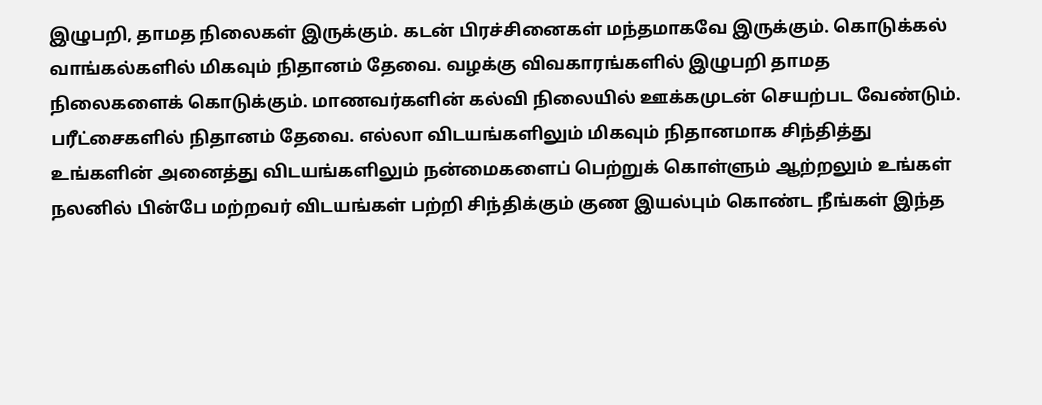இழுபறி, தாமத நிலைகள் இருக்கும். கடன் பிரச்சினைகள் மந்தமாகவே இருக்கும். கொடுக்கல் வாங்கல்களில் மிகவும் நிதானம் தேவை. வழக்கு விவகாரங்களில் இழுபறி தாமத நிலைகளைக் கொடுக்கும். மாணவர்களின் கல்வி நிலையில் ஊக்கமுடன் செயற்பட வேண்டும். பரீட்சைகளில் நிதானம் தேவை. எல்லா விடயங்களிலும் மிகவும் நிதானமாக சிந்தித்து உங்களின் அனைத்து விடயங்களிலும் நன்மைகளைப் பெற்றுக் கொள்ளும் ஆற்றலும் உங்கள் நலனில் பின்பே மற்றவர் விடயங்கள் பற்றி சிந்திக்கும் குண இயல்பும் கொண்ட நீங்கள் இந்த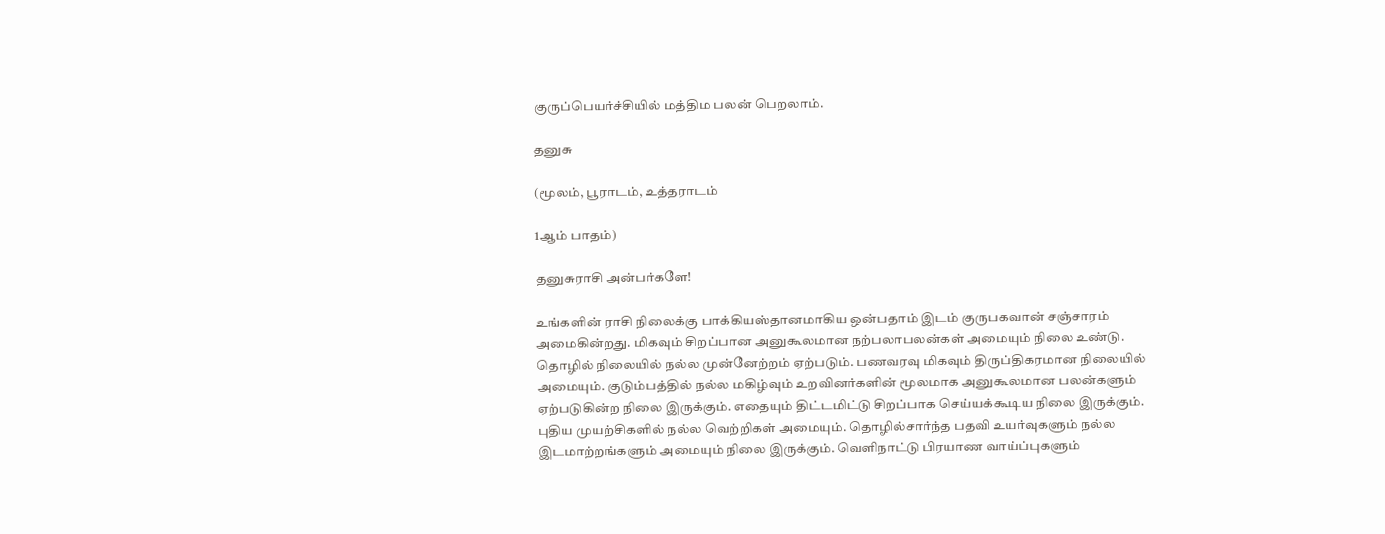குருப்பெயர்ச்சியில் மத்திம பலன் பெறலாம்.

தனுசு

(மூலம், பூராடம், உத்தராடம்

1ஆம் பாதம்)

தனுசுராசி அன்பர்களே!

உங்களின் ராசி நிலைக்கு பாக்கியஸ்தானமாகிய ஒன்பதாம் இடம் குருபகவான் சஞ்சாரம் அமைகின்றது. மிகவும் சிறப்பான அனுகூலமான நற்பலாபலன்கள் அமையும் நிலை உண்டு. தொழில் நிலையில் நல்ல முன்னேற்றம் ஏற்படும். பணவரவு மிகவும் திருப்திகரமான நிலையில் அமையும். குடும்பத்தில் நல்ல மகிழ்வும் உறவினர்களின் மூலமாக அனுகூலமான பலன்களும் ஏற்படுகின்ற நிலை இருக்கும். எதையும் திட்டமிட்டு சிறப்பாக செய்யக்கூடிய நிலை இருக்கும். புதிய முயற்சிகளில் நல்ல வெற்றிகள் அமையும். தொழில்சார்ந்த பதவி உயர்வுகளும் நல்ல இடமாற்றங்களும் அமையும் நிலை இருக்கும். வெளிநாட்டு பிரயாண வாய்ப்புகளும்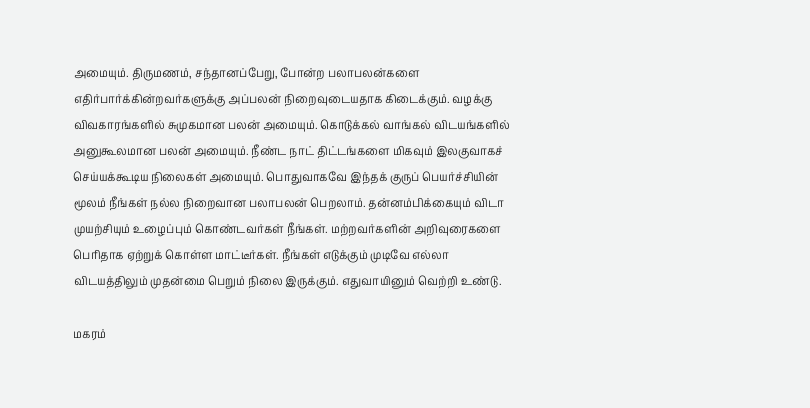அமையும். திருமணம், சந்தானப்பேறு, போன்ற பலாபலன்களை எதிர்பார்க்கின்றவர்களுக்கு அப்பலன் நிறைவுடையதாக கிடைக்கும். வழக்கு விவகாரங்களில் சுமுகமான பலன் அமையும். கொடுக்கல் வாங்கல் விடயங்களில் அனுகூலமான பலன் அமையும். நீண்ட நாட் திட்டங்களை மிகவும் இலகுவாகச் செய்யக்கூடிய நிலைகள் அமையும். பொதுவாகவே இந்தக் குருப் பெயர்ச்சியின் மூலம் நீங்கள் நல்ல நிறைவான பலாபலன் பெறலாம். தன்னம்பிக்கையும் விடா முயற்சியும் உழைப்பும் கொண்டவர்கள் நீங்கள். மற்றவர்களின் அறிவுரைகளை பெரிதாக ஏற்றுக் கொள்ள மாட்டீர்கள். நீங்கள் எடுக்கும் முடிவே எல்லா விடயத்திலும் முதன்மை பெறும் நிலை இருக்கும். எதுவாயினும் வெற்றி உண்டு.

மகரம்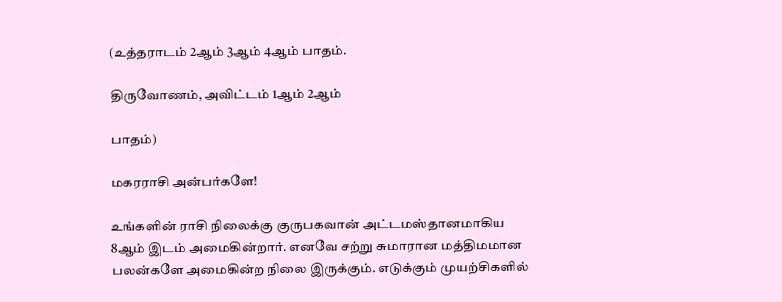(உத்தராடம் 2ஆம் 3ஆம் 4ஆம் பாதம்.

திருவோணம், அவிட்டம் 1ஆம் 2ஆம்

பாதம்)

மகரராசி அன்பர்களே!

உங்களின் ராசி நிலைக்கு குருபகவான் அட்டமஸ்தானமாகிய 8ஆம் இடம் அமைகின்றார். எனவே சற்று சுமாரான மத்திமமான பலன்களே அமைகின்ற நிலை இருக்கும். எடுக்கும் முயற்சிகளில்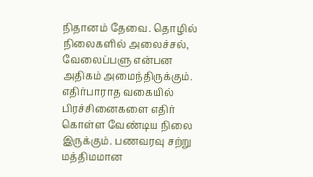நிதானம் தேவை. தொழில் நிலைகளில் அலைச்சல், வேலைப்பளு என்பன அதிகம் அமைந்திருக்கும். எதிர்பாராத வகையில் பிரச்சினைகளை எதிர் கொள்ள வேண்டிய நிலை இருக்கும். பணவரவு சற்று மத்திமமான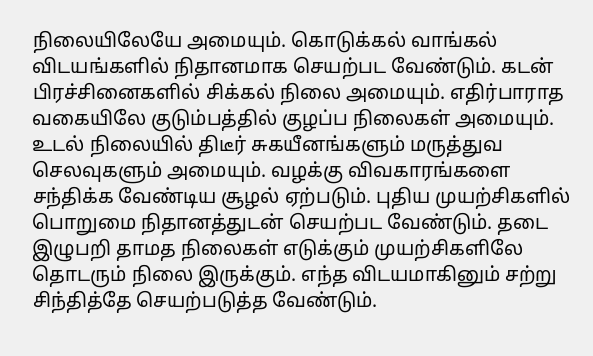நிலையிலேயே அமையும். கொடுக்கல் வாங்கல் விடயங்களில் நிதானமாக செயற்பட வேண்டும். கடன் பிரச்சினைகளில் சிக்கல் நிலை அமையும். எதிர்பாராத வகையிலே குடும்பத்தில் குழப்ப நிலைகள் அமையும். உடல் நிலையில் திடீர் சுகயீனங்களும் மருத்துவ செலவுகளும் அமையும். வழக்கு விவகாரங்களை சந்திக்க வேண்டிய சூழல் ஏற்படும். புதிய முயற்சிகளில் பொறுமை நிதானத்துடன் செயற்பட வேண்டும். தடை இழுபறி தாமத நிலைகள் எடுக்கும் முயற்சிகளிலே தொடரும் நிலை இருக்கும். எந்த விடயமாகினும் சற்று சிந்தித்தே செயற்படுத்த வேண்டும்.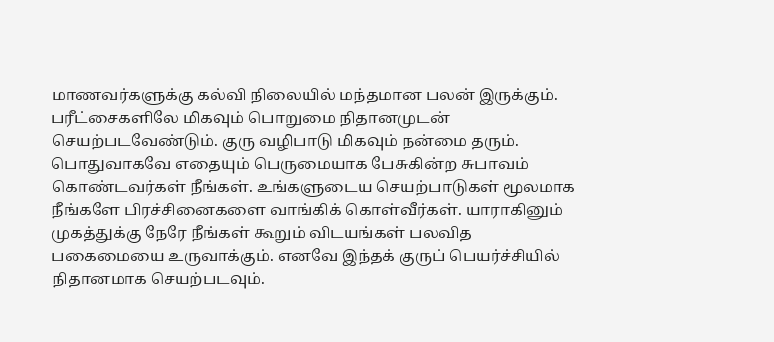மாணவர்களுக்கு கல்வி நிலையில் மந்தமான பலன் இருக்கும். பரீட்சைகளிலே மிகவும் பொறுமை நிதானமுடன் செயற்படவேண்டும். குரு வழிபாடு மிகவும் நன்மை தரும். பொதுவாகவே எதையும் பெருமையாக பேசுகின்ற சுபாவம் கொண்டவர்கள் நீங்கள். உங்களுடைய செயற்பாடுகள் மூலமாக நீங்களே பிரச்சினைகளை வாங்கிக் கொள்வீர்கள். யாராகினும் முகத்துக்கு நேரே நீங்கள் கூறும் விடயங்கள் பலவித பகைமையை உருவாக்கும். எனவே இந்தக் குருப் பெயர்ச்சியில் நிதானமாக செயற்படவும்.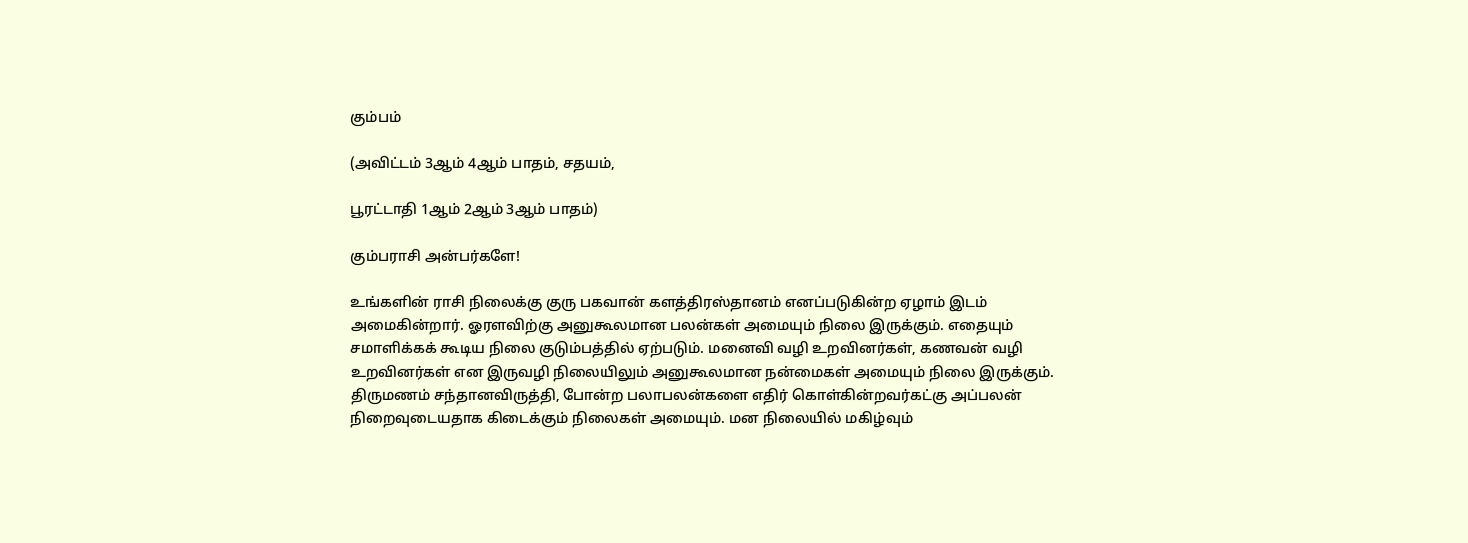கும்பம்

(அவிட்டம் 3ஆம் 4ஆம் பாதம், சதயம்,

பூரட்டாதி 1ஆம் 2ஆம் 3ஆம் பாதம்)

கும்பராசி அன்பர்களே!

உங்களின் ராசி நிலைக்கு குரு பகவான் களத்திரஸ்தானம் எனப்படுகின்ற ஏழாம் இடம் அமைகின்றார். ஓரளவிற்கு அனுகூலமான பலன்கள் அமையும் நிலை இருக்கும். எதையும் சமாளிக்கக் கூடிய நிலை குடும்பத்தில் ஏற்படும். மனைவி வழி உறவினர்கள், கணவன் வழி உறவினர்கள் என இருவழி நிலையிலும் அனுகூலமான நன்மைகள் அமையும் நிலை இருக்கும். திருமணம் சந்தானவிருத்தி, போன்ற பலாபலன்களை எதிர் கொள்கின்றவர்கட்கு அப்பலன் நிறைவுடையதாக கிடைக்கும் நிலைகள் அமையும். மன நிலையில் மகிழ்வும்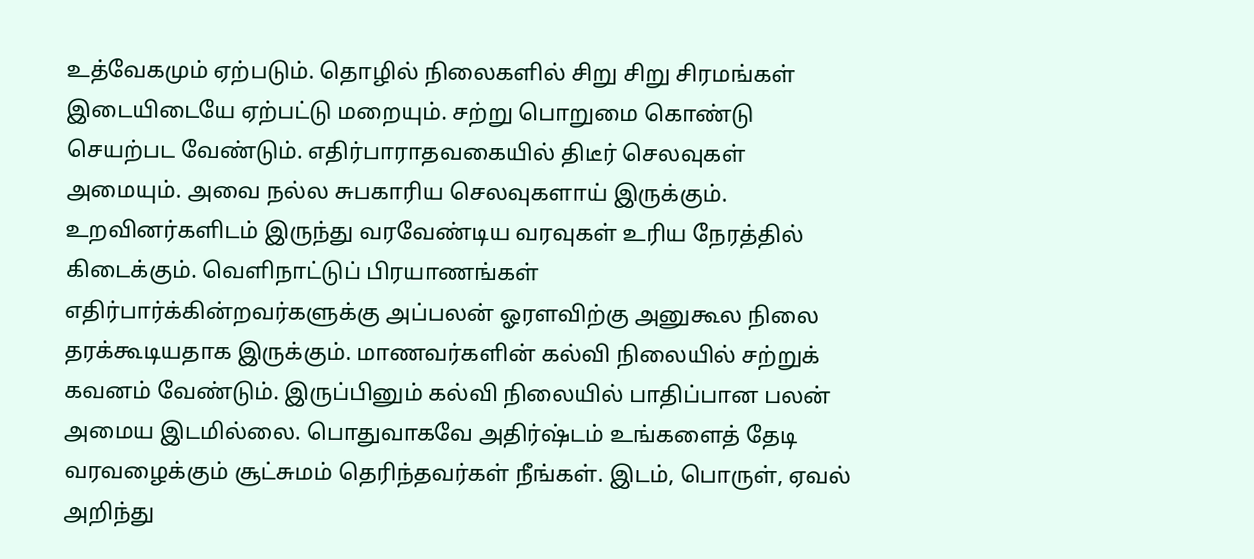உத்வேகமும் ஏற்படும். தொழில் நிலைகளில் சிறு சிறு சிரமங்கள் இடையிடையே ஏற்பட்டு மறையும். சற்று பொறுமை கொண்டு செயற்பட வேண்டும். எதிர்பாராதவகையில் திடீர் செலவுகள் அமையும். அவை நல்ல சுபகாரிய செலவுகளாய் இருக்கும். உறவினர்களிடம் இருந்து வரவேண்டிய வரவுகள் உரிய நேரத்தில் கிடைக்கும். வெளிநாட்டுப் பிரயாணங்கள் எதிர்பார்க்கின்றவர்களுக்கு அப்பலன் ஓரளவிற்கு அனுகூல நிலை தரக்கூடியதாக இருக்கும். மாணவர்களின் கல்வி நிலையில் சற்றுக் கவனம் வேண்டும். இருப்பினும் கல்வி நிலையில் பாதிப்பான பலன் அமைய இடமில்லை. பொதுவாகவே அதிர்ஷ்டம் உங்களைத் தேடி வரவழைக்கும் சூட்சுமம் தெரிந்தவர்கள் நீங்கள். இடம், பொருள், ஏவல் அறிந்து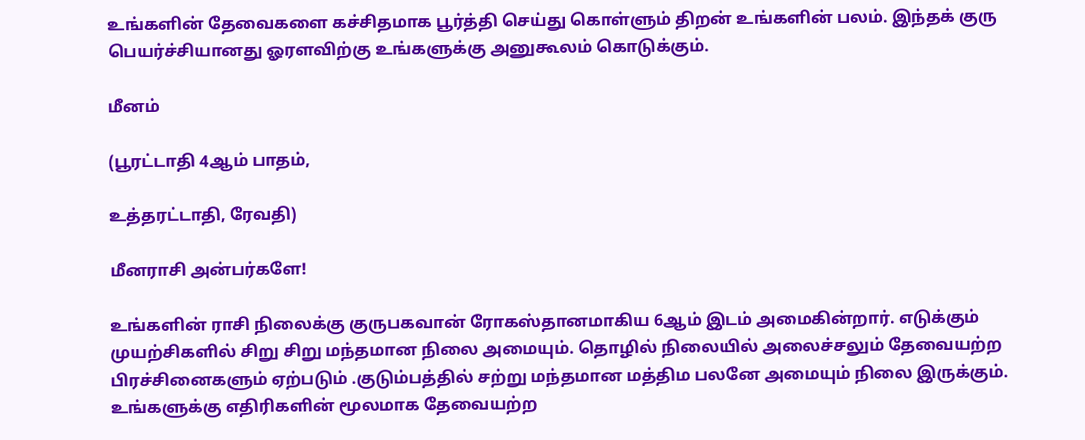உங்களின் தேவைகளை கச்சிதமாக பூர்த்தி செய்து கொள்ளும் திறன் உங்களின் பலம். இந்தக் குரு பெயர்ச்சியானது ஓரளவிற்கு உங்களுக்கு அனுகூலம் கொடுக்கும்.

மீனம்

(பூரட்டாதி 4ஆம் பாதம்,

உத்தரட்டாதி, ரேவதி)

மீனராசி அன்பர்களே!

உங்களின் ராசி நிலைக்கு குருபகவான் ரோகஸ்தானமாகிய 6ஆம் இடம் அமைகின்றார். எடுக்கும் முயற்சிகளில் சிறு சிறு மந்தமான நிலை அமையும். தொழில் நிலையில் அலைச்சலும் தேவையற்ற பிரச்சினைகளும் ஏற்படும் .குடும்பத்தில் சற்று மந்தமான மத்திம பலனே அமையும் நிலை இருக்கும். உங்களுக்கு எதிரிகளின் மூலமாக தேவையற்ற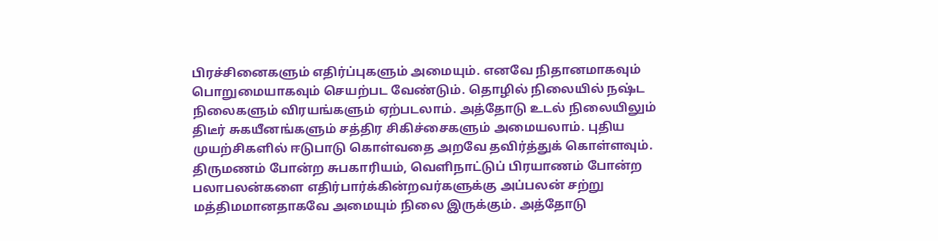பிரச்சினைகளும் எதிர்ப்புகளும் அமையும். எனவே நிதானமாகவும் பொறுமையாகவும் செயற்பட வேண்டும். தொழில் நிலையில் நஷ்ட நிலைகளும் விரயங்களும் ஏற்படலாம். அத்தோடு உடல் நிலையிலும் திடீர் சுகயீனங்களும் சத்திர சிகிச்சைகளும் அமையலாம். புதிய முயற்சிகளில் ஈடுபாடு கொள்வதை அறவே தவிர்த்துக் கொள்ளவும். திருமணம் போன்ற சுபகாரியம், வெளிநாட்டுப் பிரயாணம் போன்ற பலாபலன்களை எதிர்பார்க்கின்றவர்களுக்கு அப்பலன் சற்று மத்திமமானதாகவே அமையும் நிலை இருக்கும். அத்தோடு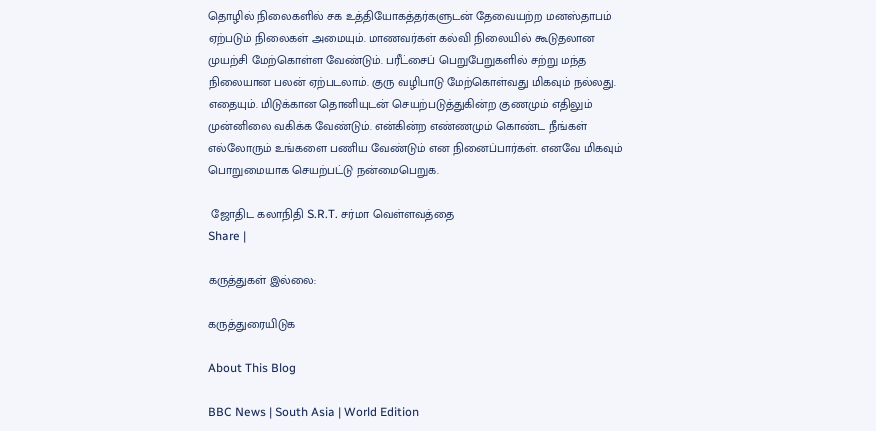தொழில் நிலைகளில் சக உத்தியோகத்தர்களுடன் தேவையற்ற மனஸ்தாபம் ஏற்படும் நிலைகள் அமையும். மாணவர்கள் கல்வி நிலையில் கூடுதலான முயற்சி மேற்கொள்ள வேண்டும். பரீட்சைப் பெறுபேறுகளில் சற்று மந்த நிலையான பலன் ஏற்படலாம். குரு வழிபாடு மேற்கொள்வது மிகவும் நல்லது. எதையும். மிடுக்கான தொனியுடன் செயற்படுத்துகின்ற குணமும் எதிலும் முன்னிலை வகிக்க வேண்டும். என்கின்ற எண்ணமும் கொண்ட நீங்கள் எல்லோரும் உங்களை பணிய வேண்டும் என நினைப்பார்கள். எனவே மிகவும் பொறுமையாக செயற்பட்டு நன்மைபெறுக.

 ஜோதிட கலாநிதி S.R.T. சர்மா வெள்ளவத்தை
Share |

கருத்துகள் இல்லை:

கருத்துரையிடுக

About This Blog

BBC News | South Asia | World Edition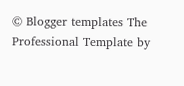© Blogger templates The Professional Template by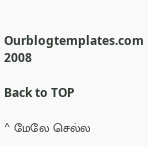Ourblogtemplates.com 2008

Back to TOP

^ மேலே செல்ல